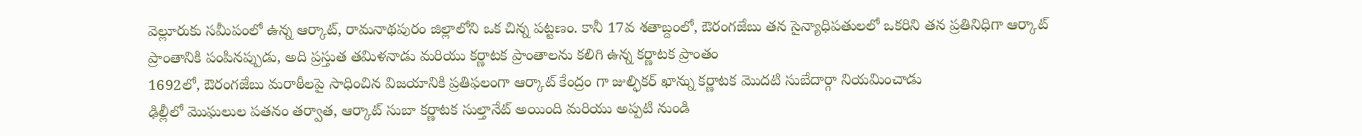వెల్లూరుకు సమీపంలో ఉన్న ఆర్కాట్, రామనాథపురం జిల్లాలోని ఒక చిన్న పట్టణం. కానీ 17వ శతాబ్దంలో, ఔరంగజేబు తన సైన్యాధిపతులలో ఒకరిని తన ప్రతినిధిగా ఆర్కాట్ ప్రాంతానికి పంపినప్పుడు, అది ప్రస్తుత తమిళనాడు మరియు కర్ణాటక ప్రాంతాలను కలిగి ఉన్న కర్ణాటక ప్రాంతం
1692లో, ఔరంగజేబు మరాఠీలపై సాధించిన విజయానికి ప్రతిఫలంగా ఆర్కాట్ కేంద్రం గా జుల్ఫికర్ ఖాన్ను కర్ణాటక మొదటి సుబేదార్గా నియమించాడు
ఢిల్లీలో మొఘలుల పతనం తర్వాత, ఆర్కాట్ సుబా కర్ణాటక సుల్తానేట్ అయింది మరియు అప్పటి నుండి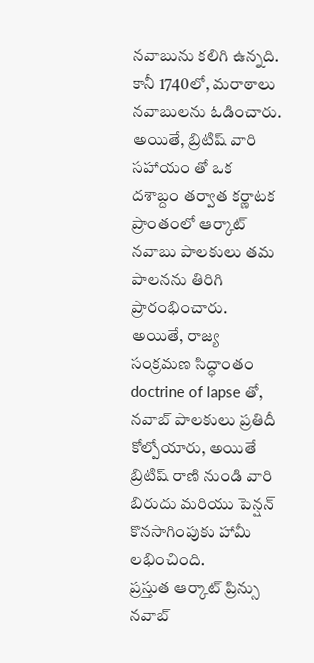నవాబును కలిగి ఉన్నది. కానీ 1740లో, మరాఠాలు నవాబులను ఓడించారు. అయితే, బ్రిటిష్ వారి సహాయం తో ఒక దశాబ్దం తర్వాత కర్ణాటక ప్రాంతంలో ఆర్కాట్ నవాబు పాలకులు తమ పాలనను తిరిగి ప్రారంభించారు.
అయితే, రాజ్య సంక్రమణ సిద్ధాంతం doctrine of lapse తో, నవాబ్ పాలకులు ప్రతిదీ కోల్పోయారు, అయితే బ్రిటిష్ రాణి నుండి వారి బిరుదు మరియు పెన్షన్ కొనసాగింపుకు హామీ లభించింది.
ప్రస్తుత ఆర్కాట్ ప్రిన్సు నవాబ్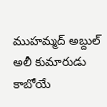ముహమ్మద్ అబ్దుల్ అలీ కుమారుడు కాబోయే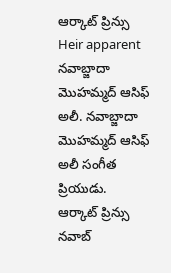ఆర్కాట్ ప్రిన్సు Heir apparent నవాబ్జాదా మొహమ్మద్ ఆసిఫ్ అలీ. నవాబ్జాదా మొహమ్మద్ ఆసిఫ్ అలీ సంగీత ప్రియుడు.
ఆర్కాట్ ప్రిన్సు నవాబ్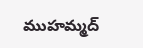ముహమ్మద్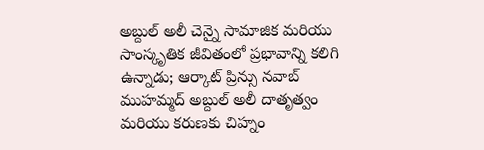అబ్దుల్ అలీ చెన్నై సామాజిక మరియు సాంస్కృతిక జీవితంలో ప్రభావాన్ని కలిగి ఉన్నాడు; ఆర్కాట్ ప్రిన్సు నవాబ్ ముహమ్మద్ అబ్దుల్ అలీ దాతృత్వం మరియు కరుణకు చిహ్నం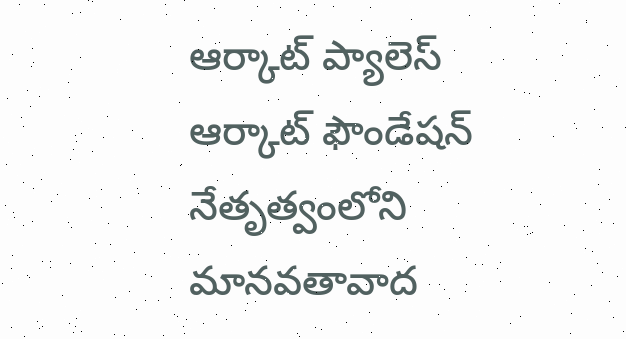ఆర్కాట్ ప్యాలెస్ ఆర్కాట్ ఫౌండేషన్ నేతృత్వంలోని మానవతావాద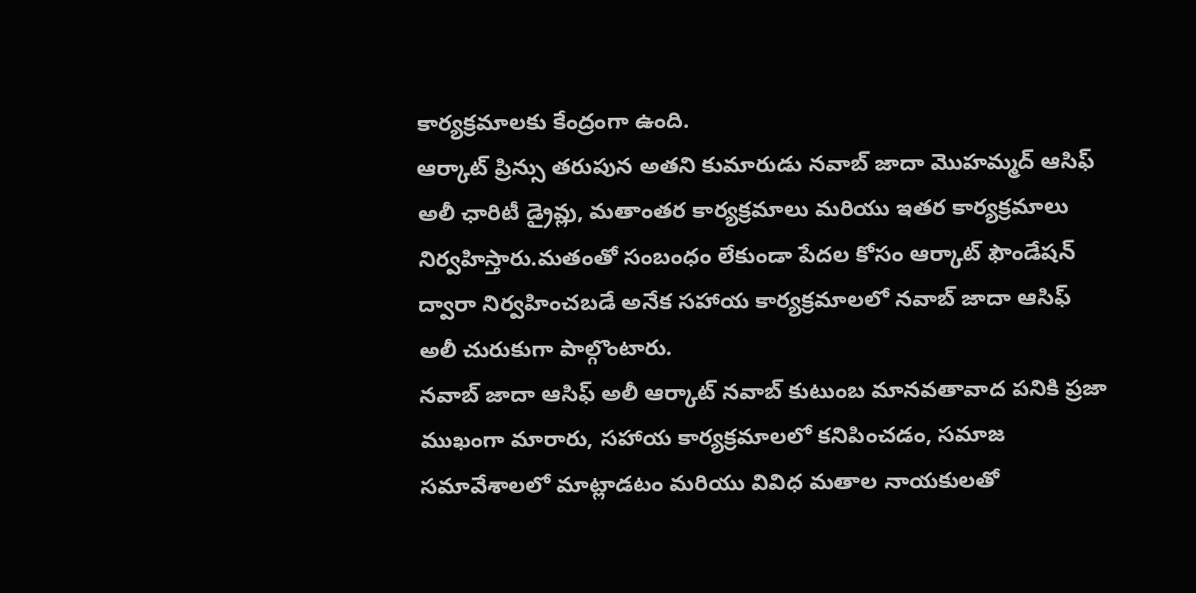కార్యక్రమాలకు కేంద్రంగా ఉంది.
ఆర్కాట్ ప్రిన్సు తరుపున అతని కుమారుడు నవాబ్ జాదా మొహమ్మద్ ఆసిఫ్ అలీ ఛారిటీ డ్రైవ్లు, మతాంతర కార్యక్రమాలు మరియు ఇతర కార్యక్రమాలు నిర్వహిస్తారు.మతంతో సంబంధం లేకుండా పేదల కోసం ఆర్కాట్ ఫౌండేషన్ ద్వారా నిర్వహించబడే అనేక సహాయ కార్యక్రమాలలో నవాబ్ జాదా ఆసిఫ్ అలీ చురుకుగా పాల్గొంటారు.
నవాబ్ జాదా ఆసిఫ్ అలీ ఆర్కాట్ నవాబ్ కుటుంబ మానవతావాద పనికి ప్రజా ముఖంగా మారారు, సహాయ కార్యక్రమాలలో కనిపించడం, సమాజ సమావేశాలలో మాట్లాడటం మరియు వివిధ మతాల నాయకులతో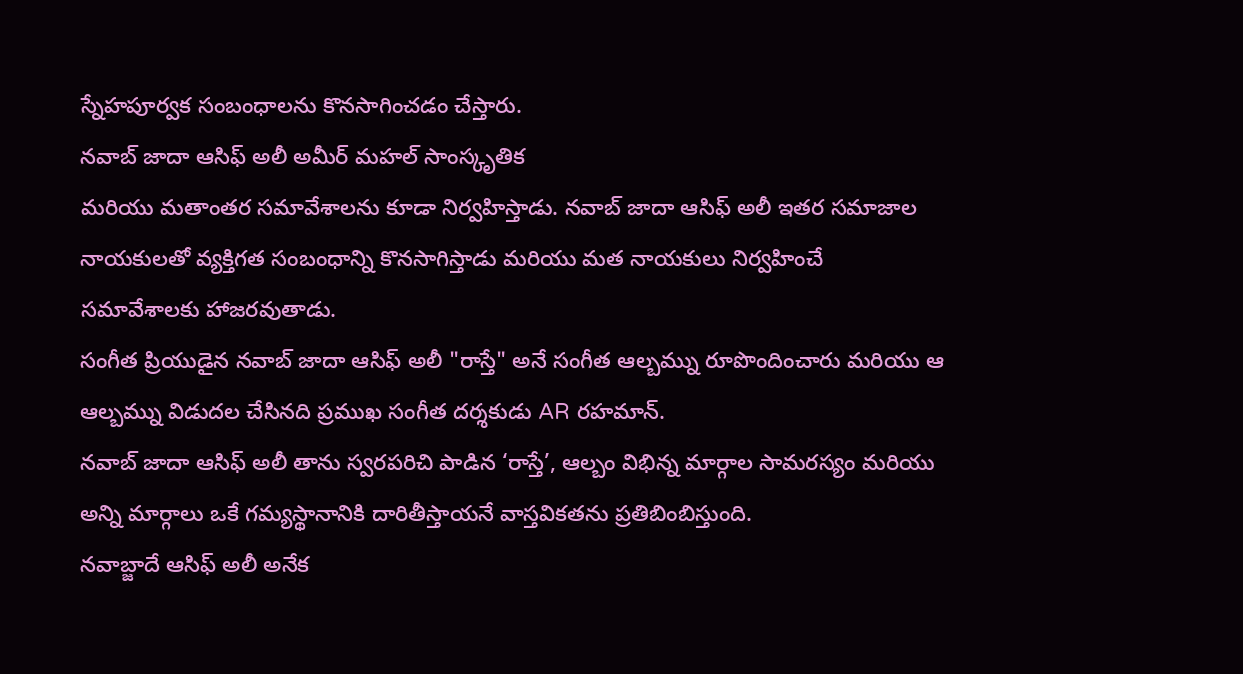స్నేహపూర్వక సంబంధాలను కొనసాగించడం చేస్తారు.
నవాబ్ జాదా ఆసిఫ్ అలీ అమీర్ మహల్ సాంస్కృతిక
మరియు మతాంతర సమావేశాలను కూడా నిర్వహిస్తాడు. నవాబ్ జాదా ఆసిఫ్ అలీ ఇతర సమాజాల
నాయకులతో వ్యక్తిగత సంబంధాన్ని కొనసాగిస్తాడు మరియు మత నాయకులు నిర్వహించే
సమావేశాలకు హాజరవుతాడు.
సంగీత ప్రియుడైన నవాబ్ జాదా ఆసిఫ్ అలీ "రాస్తే" అనే సంగీత ఆల్బమ్ను రూపొందించారు మరియు ఆ ఆల్బమ్ను విడుదల చేసినది ప్రముఖ సంగీత దర్శకుడు AR రహమాన్.
నవాబ్ జాదా ఆసిఫ్ అలీ తాను స్వరపరిచి పాడిన ‘రాస్తే’, ఆల్బం విభిన్న మార్గాల సామరస్యం మరియు అన్ని మార్గాలు ఒకే గమ్యస్థానానికి దారితీస్తాయనే వాస్తవికతను ప్రతిబింబిస్తుంది.
నవాబ్జాదే ఆసిఫ్ అలీ అనేక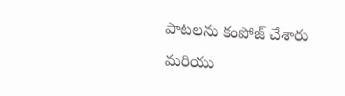పాటలను కంపోజ్ చేశారు మరియు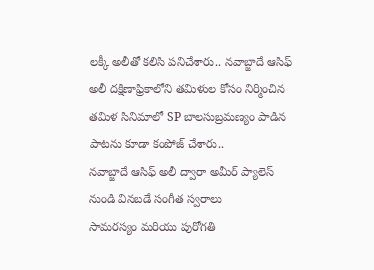లక్కీ అలీతో కలిసి పనిచేశారు.. నవాబ్జాదే ఆసిఫ్ అలీ దక్షిణాఫ్రికాలోని తమిళుల కోసం నిర్మించిన తమిళ సినిమాలో SP బాలసుబ్రమణ్యం పాడిన పాటను కూడా కంపోజ్ చేశారు..
నవాబ్జాదే ఆసిఫ్ అలీ ద్వారా అమీర్ ప్యాలెస్ నుండి వినబడే సంగీత స్వరాలు
సామరస్యం మరియు పురోగతి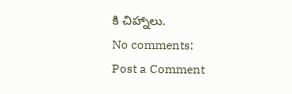కి చిహ్నాలు.
No comments:
Post a Comment